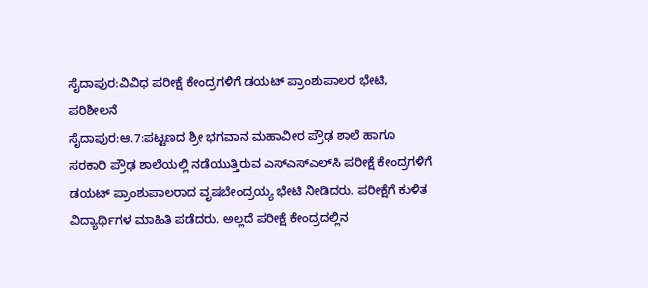ಸೈದಾಪುರ:ವಿವಿಧ ಪರೀಕ್ಷೆ ಕೇಂದ್ರಗಳಿಗೆ ಡಯಟ್ ಪ್ರಾಂಶುಪಾಲರ ಭೇಟಿ, ಪರಿಶೀಲನೆ
ಸೈದಾಪುರ:ಆ.7:ಪಟ್ಟಣದ ಶ್ರೀ ಭಗವಾನ ಮಹಾವೀರ ಪ್ರೌಢ ಶಾಲೆ ಹಾಗೂ ಸರಕಾರಿ ಪ್ರೌಢ ಶಾಲೆಯಲ್ಲಿ ನಡೆಯುತ್ತಿರುವ ಎಸ್‍ಎಸ್‍ಎಲ್‍ಸಿ ಪರೀಕ್ಷೆ ಕೇಂದ್ರಗಳಿಗೆ ಡಯಟ್ ಪ್ರಾಂಶುಪಾಲರಾದ ವೃಷಬೇಂದ್ರಯ್ಯ ಭೇಟಿ ನೀಡಿದರು. ಪರೀಕ್ಷೆಗೆ ಕುಳಿತ ವಿದ್ಯಾರ್ಥಿಗಳ ಮಾಹಿತಿ ಪಡೆದರು. ಅಲ್ಲದೆ ಪರೀಕ್ಷೆ ಕೇಂದ್ರದಲ್ಲಿನ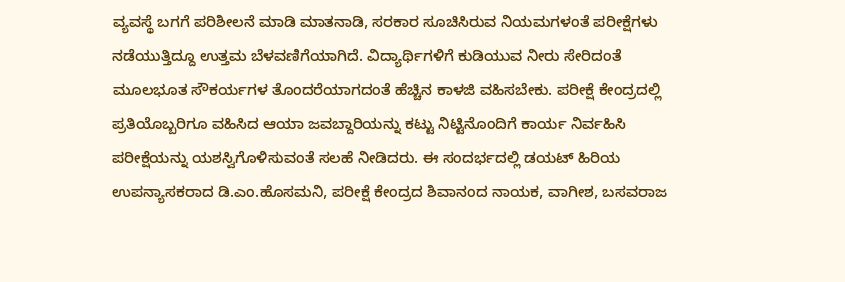ವ್ಯವಸ್ಥೆ ಬಗಗೆ ಪರಿಶೀಲನೆ ಮಾಡಿ ಮಾತನಾಡಿ, ಸರಕಾರ ಸೂಚಿಸಿರುವ ನಿಯಮಗಳಂತೆ ಪರೀಕ್ಷೆಗಳು ನಡೆಯುತ್ತಿದ್ದೂ ಉತ್ತಮ ಬೆಳವಣಿಗೆಯಾಗಿದೆ. ವಿದ್ಯಾರ್ಥಿಗಳಿಗೆ ಕುಡಿಯುವ ನೀರು ಸೇರಿದಂತೆ ಮೂಲಭೂತ ಸೌಕರ್ಯಗಳ ತೊಂದರೆಯಾಗದಂತೆ ಹೆಚ್ಚಿನ ಕಾಳಜಿ ವಹಿಸಬೇಕು. ಪರೀಕ್ಷೆ ಕೇಂದ್ರದಲ್ಲಿ ಪ್ರತಿಯೊಬ್ಬರಿಗೂ ವಹಿಸಿದ ಆಯಾ ಜವಬ್ದಾರಿಯನ್ನು ಕಟ್ಟು ನಿಟ್ಟಿನೊಂದಿಗೆ ಕಾರ್ಯ ನಿರ್ವಹಿಸಿ ಪರೀಕ್ಷೆಯನ್ನು ಯಶಸ್ವಿಗೊಳಿಸುವಂತೆ ಸಲಹೆ ನೀಡಿದರು. ಈ ಸಂದರ್ಭದಲ್ಲಿ ಡಯಟ್ ಹಿರಿಯ ಉಪನ್ಯಾಸಕರಾದ ಡಿ.ಎಂ.ಹೊಸಮನಿ, ಪರೀಕ್ಷೆ ಕೇಂದ್ರದ ಶಿವಾನಂದ ನಾಯಕ, ವಾಗೀಶ, ಬಸವರಾಜ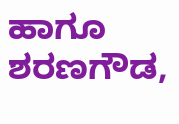ಹಾಗೂ ಶರಣಗೌಡ,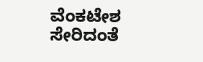ವೆಂಕಟೇಶ ಸೇರಿದಂತೆ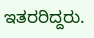ಇತರರಿದ್ದರು.